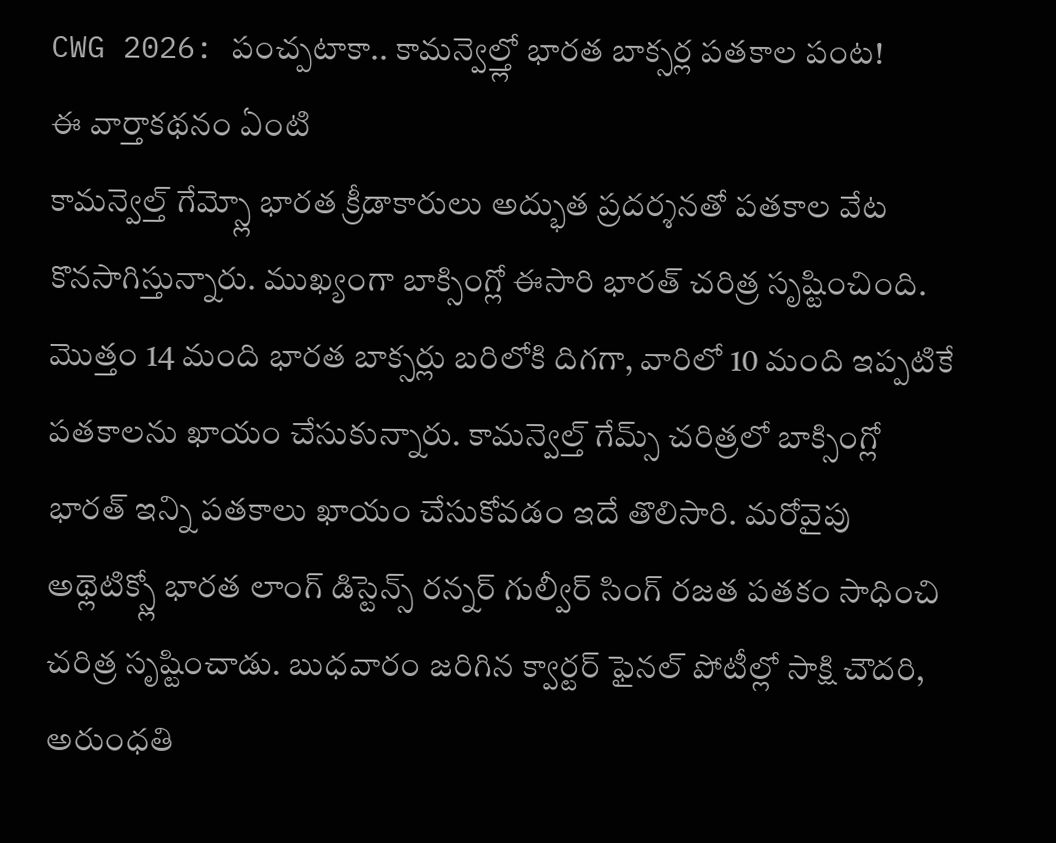CWG 2026: పంచ్పటాకా.. కామన్వెల్త్లో భారత బాక్సర్ల పతకాల పంట!
ఈ వార్తాకథనం ఏంటి
కామన్వెల్త్ గేమ్స్లో భారత క్రీడాకారులు అద్భుత ప్రదర్శనతో పతకాల వేట కొనసాగిస్తున్నారు. ముఖ్యంగా బాక్సింగ్లో ఈసారి భారత్ చరిత్ర సృష్టించింది. మొత్తం 14 మంది భారత బాక్సర్లు బరిలోకి దిగగా, వారిలో 10 మంది ఇప్పటికే పతకాలను ఖాయం చేసుకున్నారు. కామన్వెల్త్ గేమ్స్ చరిత్రలో బాక్సింగ్లో భారత్ ఇన్ని పతకాలు ఖాయం చేసుకోవడం ఇదే తొలిసారి. మరోవైపు అథ్లెటిక్స్లో భారత లాంగ్ డిస్టెన్స్ రన్నర్ గుల్వీర్ సింగ్ రజత పతకం సాధించి చరిత్ర సృష్టించాడు. బుధవారం జరిగిన క్వార్టర్ ఫైనల్ పోటీల్లో సాక్షి చౌదరి, అరుంధతి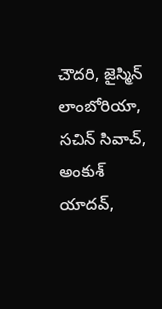చౌదరి, జైస్మిన్ లాంబోరియా, సచిన్ సివాచ్, అంకుశ్ యాదవ్,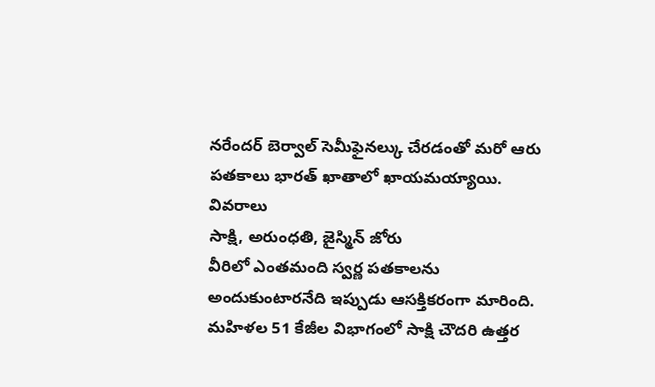నరేందర్ బెర్వాల్ సెమీఫైనల్కు చేరడంతో మరో ఆరు పతకాలు భారత్ ఖాతాలో ఖాయమయ్యాయి.
వివరాలు
సాక్షి, అరుంధతి, జైస్మిన్ జోరు
వీరిలో ఎంతమంది స్వర్ణ పతకాలను అందుకుంటారనేది ఇప్పుడు ఆసక్తికరంగా మారింది.
మహిళల 51 కేజీల విభాగంలో సాక్షి చౌదరి ఉత్తర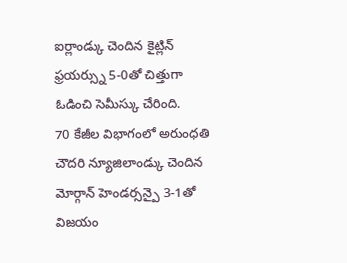ఐర్లాండ్కు చెందిన కైట్లిన్ ఫ్రయర్స్ను 5-0తో చిత్తుగా ఓడించి సెమీస్కు చేరింది.
70 కేజీల విభాగంలో అరుంధతి చౌదరి న్యూజిలాండ్కు చెందిన మోర్గాన్ హెండర్సన్పై 3-1తో విజయం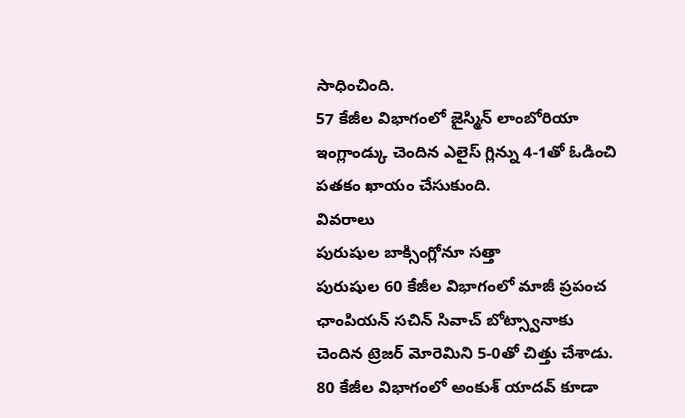సాధించింది.
57 కేజీల విభాగంలో జైస్మిన్ లాంబోరియా ఇంగ్లాండ్కు చెందిన ఎలైస్ గ్లిన్ను 4-1తో ఓడించి పతకం ఖాయం చేసుకుంది.
వివరాలు
పురుషుల బాక్సింగ్లోనూ సత్తా
పురుషుల 60 కేజీల విభాగంలో మాజీ ప్రపంచ ఛాంపియన్ సచిన్ సివాచ్ బోట్స్వానాకు చెందిన ట్రెజర్ మోరెమిని 5-0తో చిత్తు చేశాడు.
80 కేజీల విభాగంలో అంకుశ్ యాదవ్ కూడా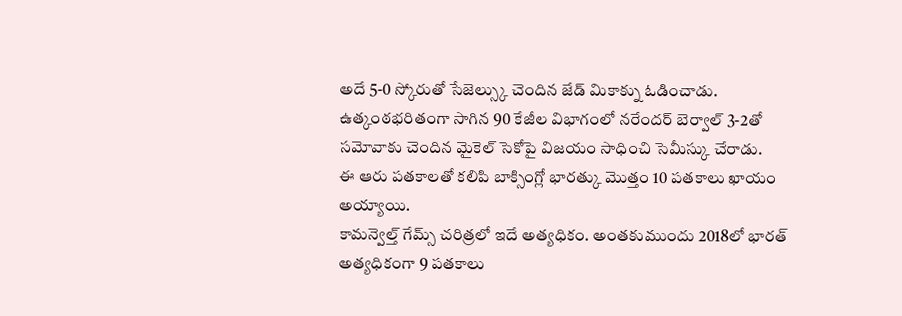అదే 5-0 స్కోరుతో సేజెల్స్కు చెందిన జేడ్ మికాక్ను ఓడించాడు.
ఉత్కంఠభరితంగా సాగిన 90 కేజీల విభాగంలో నరేందర్ బెర్వాల్ 3-2తో సమోవాకు చెందిన మైకెల్ సెకోపై విజయం సాధించి సెమీస్కు చేరాడు.
ఈ ఆరు పతకాలతో కలిపి బాక్సింగ్లో భారత్కు మొత్తం 10 పతకాలు ఖాయం అయ్యాయి.
కామన్వెల్త్ గేమ్స్ చరిత్రలో ఇదే అత్యధికం. అంతకుముందు 2018లో భారత్ అత్యధికంగా 9 పతకాలు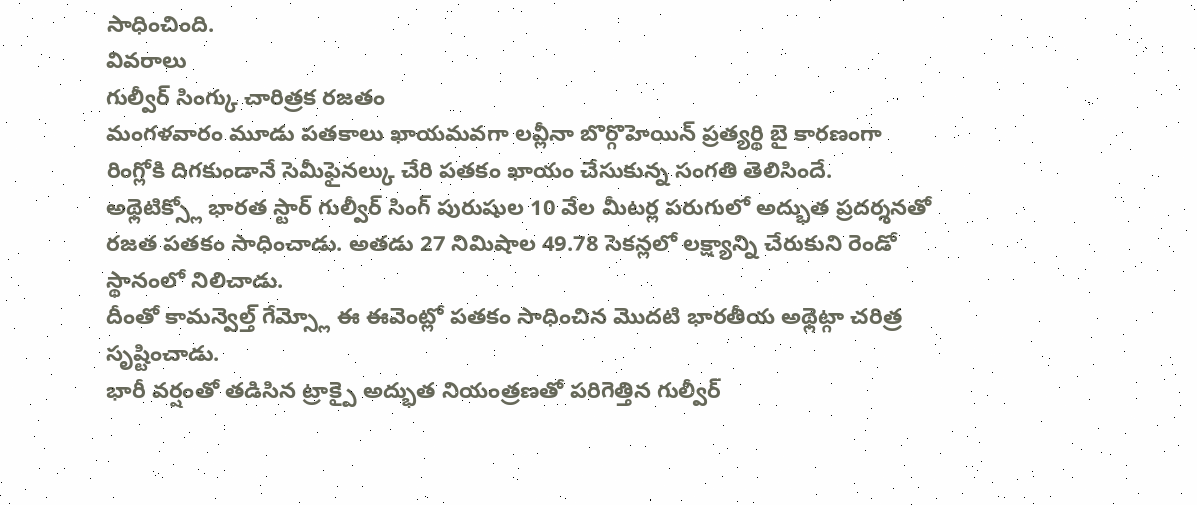సాధించింది.
వివరాలు
గుల్వీర్ సింగ్కు చారిత్రక రజతం
మంగళవారం మూడు పతకాలు ఖాయమవగా లవ్లీనా బొర్గొహెయిన్ ప్రత్యర్థి బై కారణంగా రింగ్లోకి దిగకుండానే సెమీఫైనల్కు చేరి పతకం ఖాయం చేసుకున్న సంగతి తెలిసిందే.
అథ్లెటిక్స్లో భారత స్టార్ గుల్వీర్ సింగ్ పురుషుల 10 వేల మీటర్ల పరుగులో అద్భుత ప్రదర్శనతో రజత పతకం సాధించాడు. అతడు 27 నిమిషాల 49.78 సెకన్లలో లక్ష్యాన్ని చేరుకుని రెండో స్థానంలో నిలిచాడు.
దీంతో కామన్వెల్త్ గేమ్స్లో ఈ ఈవెంట్లో పతకం సాధించిన మొదటి భారతీయ అథ్లెట్గా చరిత్ర సృష్టించాడు.
భారీ వర్షంతో తడిసిన ట్రాక్పై అద్భుత నియంత్రణతో పరిగెత్తిన గుల్వీర్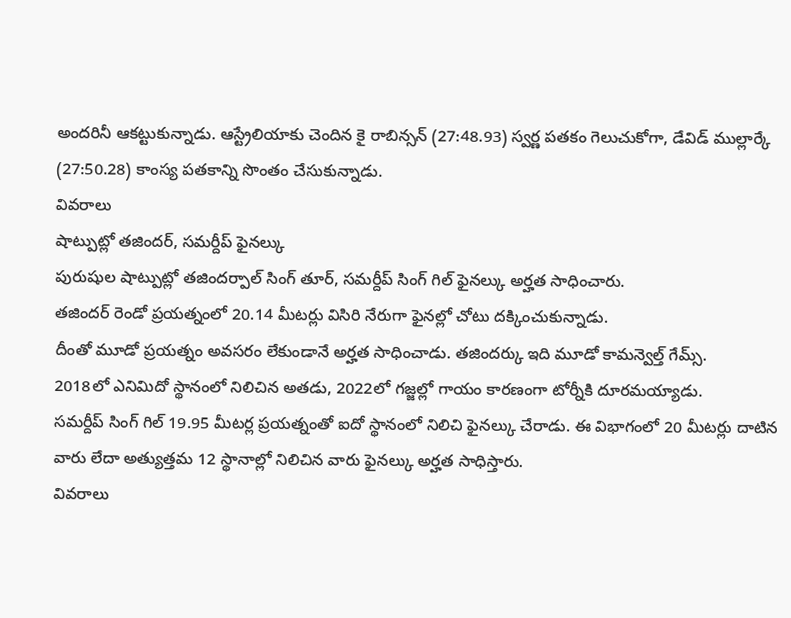అందరినీ ఆకట్టుకున్నాడు. ఆస్ట్రేలియాకు చెందిన కై రాబిన్సన్ (27:48.93) స్వర్ణ పతకం గెలుచుకోగా, డేవిడ్ ముల్లార్కే (27:50.28) కాంస్య పతకాన్ని సొంతం చేసుకున్నాడు.
వివరాలు
షాట్పుట్లో తజిందర్, సమర్దీప్ ఫైనల్కు
పురుషుల షాట్పుట్లో తజిందర్పాల్ సింగ్ తూర్, సమర్దీప్ సింగ్ గిల్ ఫైనల్కు అర్హత సాధించారు.
తజిందర్ రెండో ప్రయత్నంలో 20.14 మీటర్లు విసిరి నేరుగా ఫైనల్లో చోటు దక్కించుకున్నాడు.
దీంతో మూడో ప్రయత్నం అవసరం లేకుండానే అర్హత సాధించాడు. తజిందర్కు ఇది మూడో కామన్వెల్త్ గేమ్స్.
2018లో ఎనిమిదో స్థానంలో నిలిచిన అతడు, 2022లో గజ్జల్లో గాయం కారణంగా టోర్నీకి దూరమయ్యాడు.
సమర్దీప్ సింగ్ గిల్ 19.95 మీటర్ల ప్రయత్నంతో ఐదో స్థానంలో నిలిచి ఫైనల్కు చేరాడు. ఈ విభాగంలో 20 మీటర్లు దాటిన వారు లేదా అత్యుత్తమ 12 స్థానాల్లో నిలిచిన వారు ఫైనల్కు అర్హత సాధిస్తారు.
వివరాలు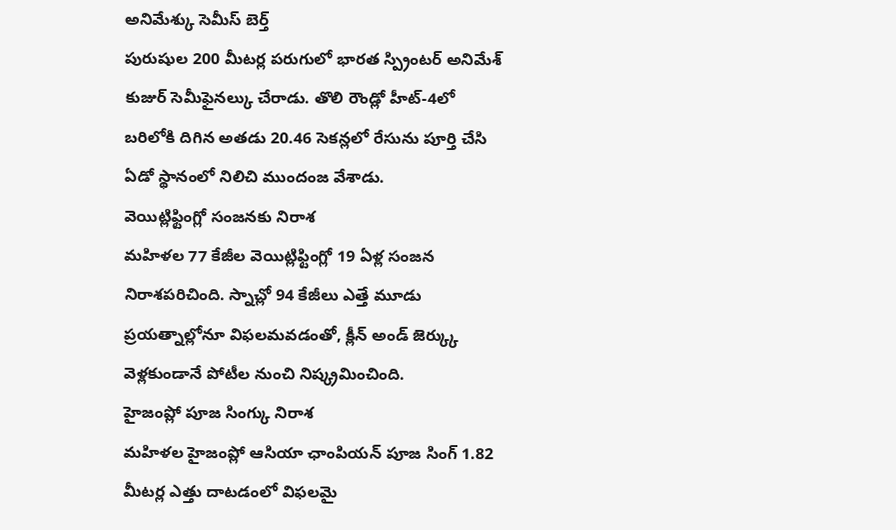అనిమేశ్కు సెమీస్ బెర్త్
పురుషుల 200 మీటర్ల పరుగులో భారత స్ప్రింటర్ అనిమేశ్ కుజుర్ సెమీఫైనల్కు చేరాడు. తొలి రౌండ్లో హీట్-4లో బరిలోకి దిగిన అతడు 20.46 సెకన్లలో రేసును పూర్తి చేసి ఏడో స్థానంలో నిలిచి ముందంజ వేశాడు.
వెయిట్లిఫ్టింగ్లో సంజనకు నిరాశ
మహిళల 77 కేజీల వెయిట్లిఫ్టింగ్లో 19 ఏళ్ల సంజన నిరాశపరిచింది. స్నాచ్లో 94 కేజీలు ఎత్తే మూడు ప్రయత్నాల్లోనూ విఫలమవడంతో, క్లీన్ అండ్ జెర్క్కు వెళ్లకుండానే పోటీల నుంచి నిష్క్రమించింది.
హైజంప్లో పూజ సింగ్కు నిరాశ
మహిళల హైజంప్లో ఆసియా ఛాంపియన్ పూజ సింగ్ 1.82 మీటర్ల ఎత్తు దాటడంలో విఫలమై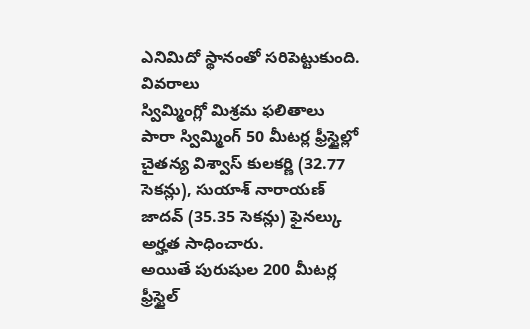ఎనిమిదో స్థానంతో సరిపెట్టుకుంది.
వివరాలు
స్విమ్మింగ్లో మిశ్రమ ఫలితాలు
పారా స్విమ్మింగ్ 50 మీటర్ల ఫ్రీస్టైల్లో చైతన్య విశ్వాస్ కులకర్ణి (32.77 సెకన్లు), సుయాశ్ నారాయణ్ జాదవ్ (35.35 సెకన్లు) ఫైనల్కు అర్హత సాధించారు.
అయితే పురుషుల 200 మీటర్ల ఫ్రీస్టైల్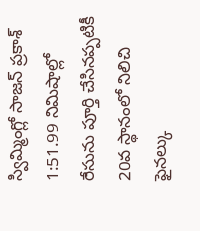స్విమ్మింగ్లో సాజన్ ప్రకాశ్ 1:51.99 నిమిషాల్లో రేసును పూర్తి చేసినప్పటికీ 20వ స్థానంలో నిలిచి ఫైనల్కు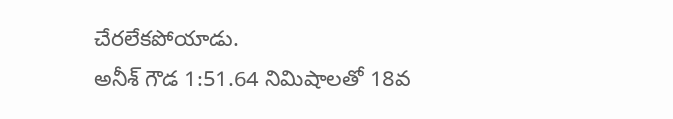చేరలేకపోయాడు.
అనీశ్ గౌడ 1:51.64 నిమిషాలతో 18వ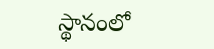స్థానంలో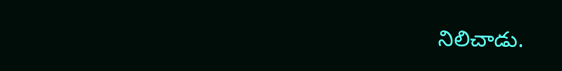నిలిచాడు.